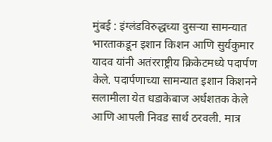मुंबई : इंग्लंडविरुद्धच्या दुसऱ्या सामन्यात भारताकडून इशान किशन आणि सुर्यकुमार यादव यांनी अतंरराष्ट्रीय क्रिकेटमध्ये पदार्पण केले. पदार्पणाच्या सामन्यात इशान किशनने सलामीला येत धडाकेबाज अर्धशतक केले आणि आपली निवड सार्थ ठरवली. मात्र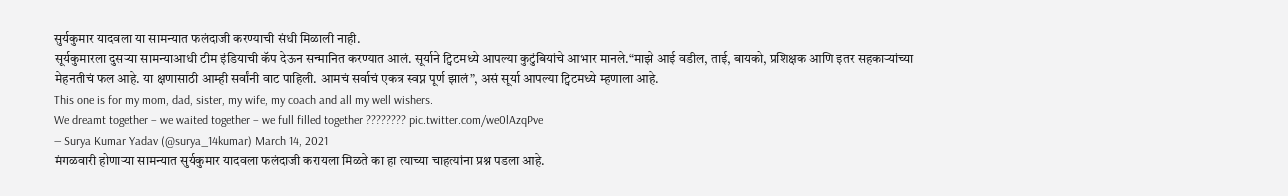सुर्यकुमार यादवला या सामन्यात फलंदाजी करण्याची संधी मिळाली नाही.
सूर्यकुमारला दुसऱ्या सामन्याआधी टीम इंडियाची कॅप देऊन सन्मानित करण्यात आलं. सूर्याने ट्विटमध्ये आपल्या कुटुंबियांचे आभार मानले.“माझे आई वडील, ताई, बायको, प्रशिक्षक आणि इतर सहकाऱ्यांच्या मेहनतीचं फल आहे. या क्षणासाठी आम्ही सर्वांनी वाट पाहिली. आमचं सर्वाचं एकत्र स्वप्न पूर्ण झालं”, असं सूर्या आपल्या ट्विटमध्ये म्हणाला आहे.
This one is for my mom, dad, sister, my wife, my coach and all my well wishers.
We dreamt together – we waited together – we full filled together ???????? pic.twitter.com/we0lAzqPve
— Surya Kumar Yadav (@surya_14kumar) March 14, 2021
मंगळवारी होणाऱ्या सामन्यात सुर्यकुमार यादवला फलंदाजी करायला मिळते का हा त्याच्या चाहत्यांना प्रश्न पडला आहे.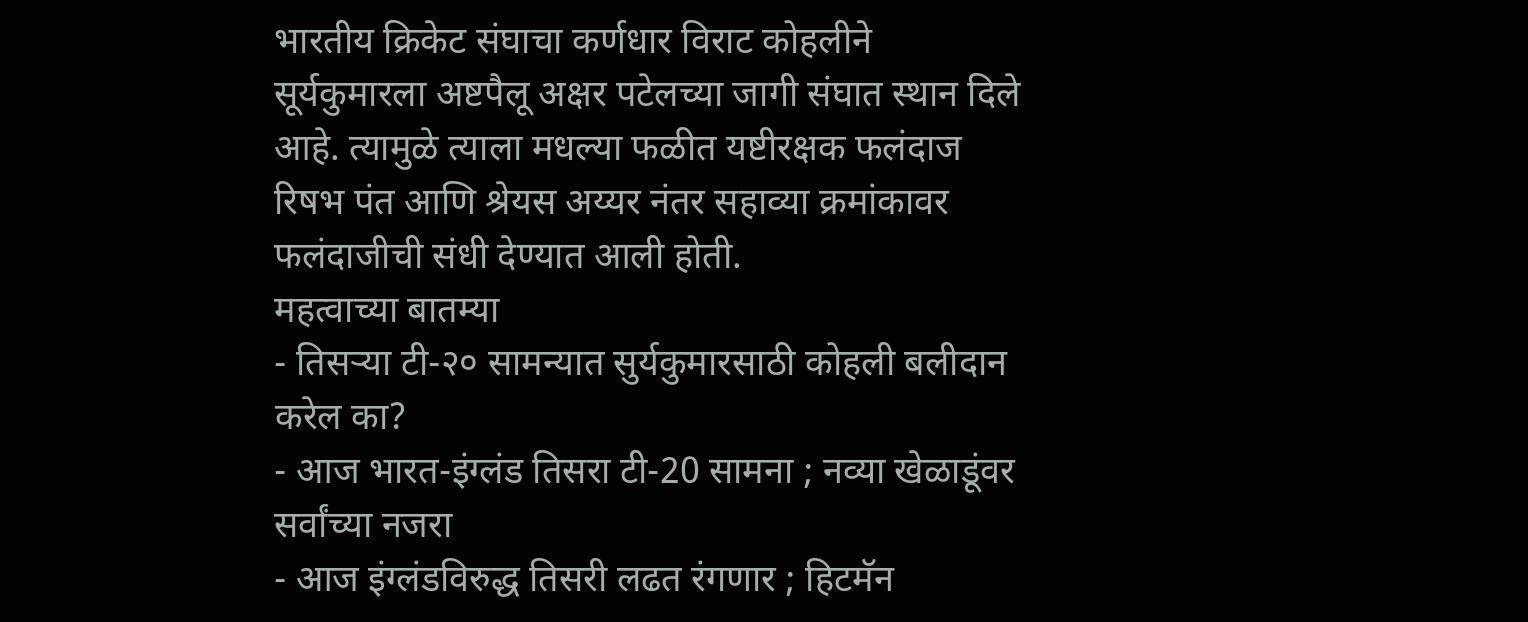भारतीय क्रिकेट संघाचा कर्णधार विराट कोहलीने सूर्यकुमारला अष्टपैलू अक्षर पटेलच्या जागी संघात स्थान दिले आहे. त्यामुळे त्याला मधल्या फळीत यष्टीरक्षक फलंदाज रिषभ पंत आणि श्रेयस अय्यर नंतर सहाव्या क्रमांकावर फलंदाजीची संधी देण्यात आली होती.
महत्वाच्या बातम्या
- तिसऱ्या टी-२० सामन्यात सुर्यकुमारसाठी कोहली बलीदान करेल का?
- आज भारत-इंग्लंड तिसरा टी-20 सामना ; नव्या खेळाडूंवर सर्वांच्या नजरा
- आज इंग्लंडविरुद्ध तिसरी लढत रंगणार ; हिटमॅन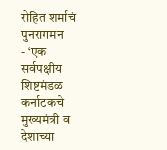रोहित शर्माचं पुनरागमन
- ‘एक सर्वपक्षीय शिष्टमंडळ कर्नाटकचे मुख्यमंत्री व देशाच्या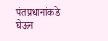पंतप्रधानांकडे घेऊन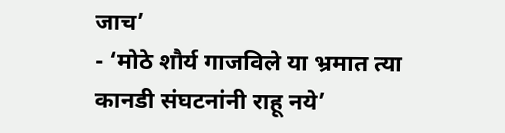जाच’
- ‘मोठे शौर्य गाजविले या भ्रमात त्या कानडी संघटनांनी राहू नये’